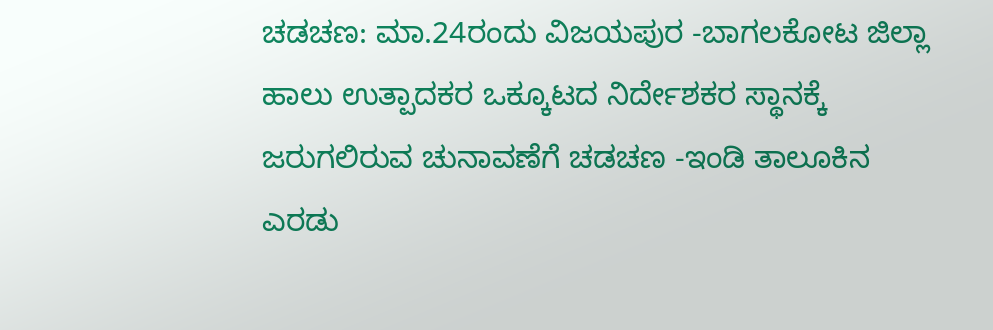ಚಡಚಣ: ಮಾ.24ರಂದು ವಿಜಯಪುರ -ಬಾಗಲಕೋಟ ಜಿಲ್ಲಾ ಹಾಲು ಉತ್ಪಾದಕರ ಒಕ್ಕೂಟದ ನಿರ್ದೇಶಕರ ಸ್ಥಾನಕ್ಕೆ ಜರುಗಲಿರುವ ಚುನಾವಣೆಗೆ ಚಡಚಣ -ಇಂಡಿ ತಾಲೂಕಿನ ಎರಡು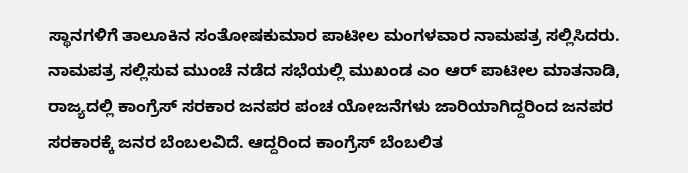ಸ್ಥಾನಗಳಿಗೆ ತಾಲೂಕಿನ ಸಂತೋಷಕುಮಾರ ಪಾಟೀಲ ಮಂಗಳವಾರ ನಾಮಪತ್ರ ಸಲ್ಲಿಸಿದರು.
ನಾಮಪತ್ರ ಸಲ್ಲಿಸುವ ಮುಂಚೆ ನಡೆದ ಸಭೆಯಲ್ಲಿ ಮುಖಂಡ ಎಂ ಆರ್ ಪಾಟೀಲ ಮಾತನಾಡಿ, ರಾಜ್ಯದಲ್ಲಿ ಕಾಂಗ್ರೆಸ್ ಸರಕಾರ ಜನಪರ ಪಂಚ ಯೋಜನೆಗಳು ಜಾರಿಯಾಗಿದ್ದರಿಂದ ಜನಪರ ಸರಕಾರಕ್ಕೆ ಜನರ ಬೆಂಬಲವಿದೆ. ಆದ್ದರಿಂದ ಕಾಂಗ್ರೆಸ್ ಬೆಂಬಲಿತ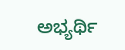ಅಭ್ಯರ್ಥಿ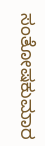ಸಂತೋಷಕುಮಾರ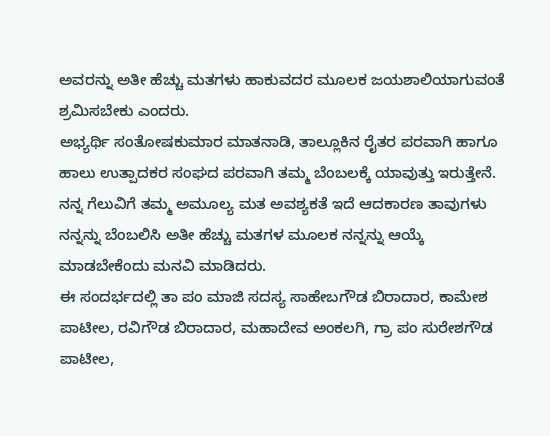ಅವರನ್ನು ಅತೀ ಹೆಚ್ಚು ಮತಗಳು ಹಾಕುವದರ ಮೂಲಕ ಜಯಶಾಲಿಯಾಗುವಂತೆ ಶ್ರಮಿಸಬೇಕು ಎಂದರು.
ಅಭ್ಯರ್ಥಿ ಸಂತೋಷಕುಮಾರ ಮಾತನಾಡಿ, ತಾಲ್ಲೂಕಿನ ರೈತರ ಪರವಾಗಿ ಹಾಗೂ ಹಾಲು ಉತ್ಪಾದಕರ ಸಂಘದ ಪರವಾಗಿ ತಮ್ಮ ಬೆಂಬಲಕ್ಕೆ ಯಾವುತ್ತು ಇರುತ್ತೇನೆ. ನನ್ನ ಗೆಲುವಿಗೆ ತಮ್ಮ ಅಮೂಲ್ಯ ಮತ ಅವಶ್ಯಕತೆ ಇದೆ ಆದಕಾರಣ ತಾವುಗಳು ನನ್ನನ್ನು ಬೆಂಬಲಿಸಿ ಅತೀ ಹೆಚ್ಚು ಮತಗಳ ಮೂಲಕ ನನ್ನನ್ನು ಆಯ್ಕೆ ಮಾಡಬೇಕೆಂದು ಮನವಿ ಮಾಡಿದರು.
ಈ ಸಂದರ್ಭದಲ್ಲಿ ತಾ ಪಂ ಮಾಜಿ ಸದಸ್ಯ ಸಾಹೇಬಗೌಡ ಬಿರಾದಾರ, ಕಾಮೇಶ ಪಾಟೀಲ, ರವಿಗೌಡ ಬಿರಾದಾರ, ಮಹಾದೇವ ಅಂಕಲಗಿ, ಗ್ರಾ ಪಂ ಸುರೇಶಗೌಡ ಪಾಟೀಲ,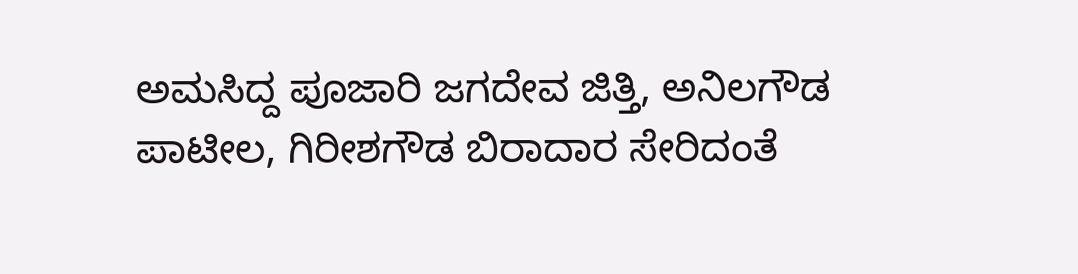ಅಮಸಿದ್ದ ಪೂಜಾರಿ ಜಗದೇವ ಜಿತ್ತಿ, ಅನಿಲಗೌಡ ಪಾಟೀಲ, ಗಿರೀಶಗೌಡ ಬಿರಾದಾರ ಸೇರಿದಂತೆ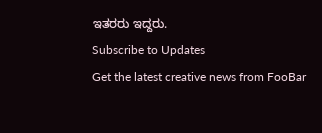ಇತರರು ಇದ್ದರು.
Subscribe to Updates
Get the latest creative news from FooBar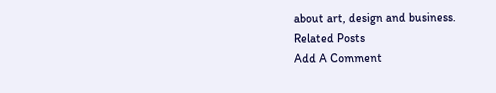about art, design and business.
Related Posts
Add A Comment